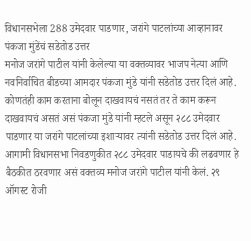विधानसभेला 288 उमेदवार पाडणार, जरांगे पाटलांच्या आव्हानावर पंकजा मुंडेंचं सडेतोड उत्तर
मनोज जरांगे पाटील यांनी केलेल्या या वक्तव्यावर भाजप नेत्या आणि नवनिर्वाचित बीडच्या आमदार पंकजा मुंडे यांनी सडेतोड उत्तर दिलं आहे. कोणतंही काम करताना बोलून दाखवायचं नसतं तर ते काम करून दाखवायचं असतं असं पंकजा मुंडे यांनी म्हटले असून २८८ उमेदवार पाडणार या जरांगे पाटलांच्या इशाऱ्यावर त्यांनी सडेतोड उत्तर दिलं आहे.
आगामी विधानसभा निवडणुकीत २८८ उमेदवार पाडायचे की लढवणार हे बैठकीत ठरवणार असं वक्तव्य मनोज जरांगे पाटील यांनी केलं. २९ ऑगस्ट रोजी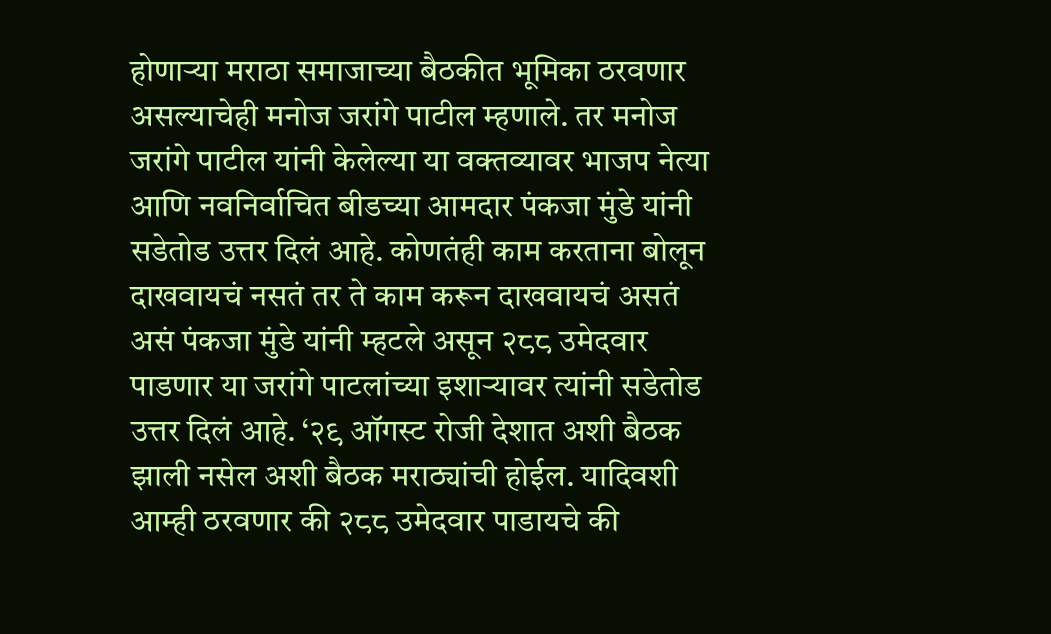होणाऱ्या मराठा समाजाच्या बैठकीत भूमिका ठरवणार असल्याचेही मनोज जरांगे पाटील म्हणाले. तर मनोज जरांगे पाटील यांनी केलेल्या या वक्तव्यावर भाजप नेत्या आणि नवनिर्वाचित बीडच्या आमदार पंकजा मुंडे यांनी सडेतोड उत्तर दिलं आहे. कोणतंही काम करताना बोलून दाखवायचं नसतं तर ते काम करून दाखवायचं असतं असं पंकजा मुंडे यांनी म्हटले असून २८८ उमेदवार पाडणार या जरांगे पाटलांच्या इशाऱ्यावर त्यांनी सडेतोड उत्तर दिलं आहे. ‘२९ ऑगस्ट रोजी देशात अशी बैठक झाली नसेल अशी बैठक मराठ्यांची होईल. यादिवशी आम्ही ठरवणार की २८८ उमेदवार पाडायचे की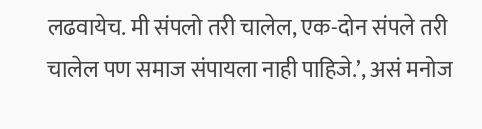लढवायेच. मी संपलो तरी चालेल, एक-दोन संपले तरी चालेल पण समाज संपायला नाही पाहिजे.’, असं मनोज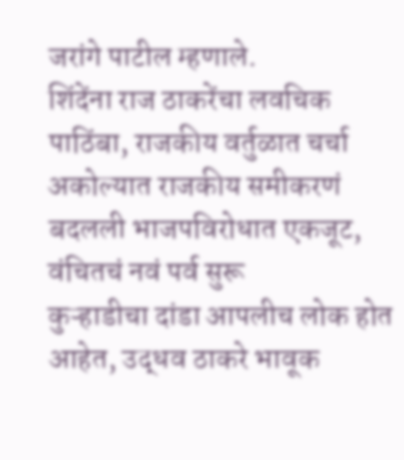जरांगे पाटील म्हणाले.
शिंदेंना राज ठाकरेंचा लवचिक पाठिंबा, राजकीय वर्तुळात चर्चा
अकोल्यात राजकीय समीकरणं बदलली भाजपविरोधात एकजूट, वंचितचं नवं पर्व सुरू
कुऱ्हाडीचा दांडा आपलीच लोक होत आहेत, उद्धव ठाकरे भावूक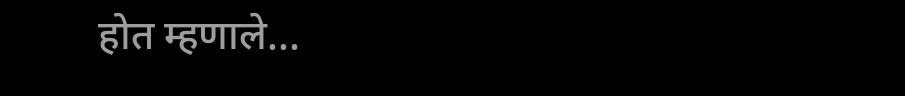होत म्हणाले...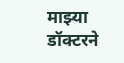माझ्या डॉक्टरने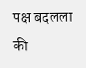पक्ष बदलला की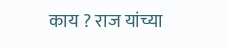काय ? राज यांच्या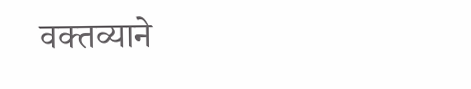वक्तव्याने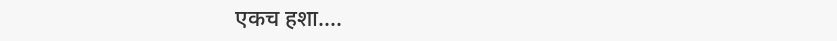एकच हशा....